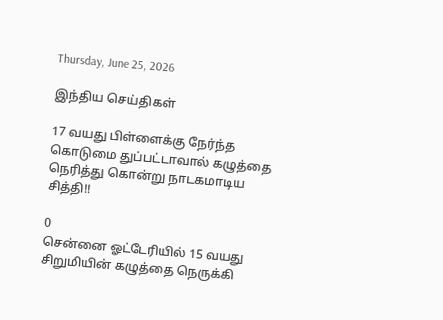Thursday, June 25, 2026

இந்திய செய்திகள்

17 வயது பிள்ளைக்கு நேர்ந்த கொடுமை துப்பட்டாவால் கழுத்தை நெரித்து கொன்று நாடகமாடிய சித்தி!!

0
சென்னை ஓட்டேரியில் 15 வயது சிறுமியின் கழுத்தை நெருக்கி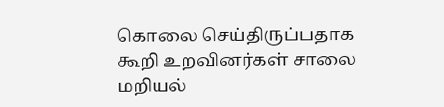கொலை செய்திருப்பதாக கூறி உறவினர்கள் சாலை மறியல்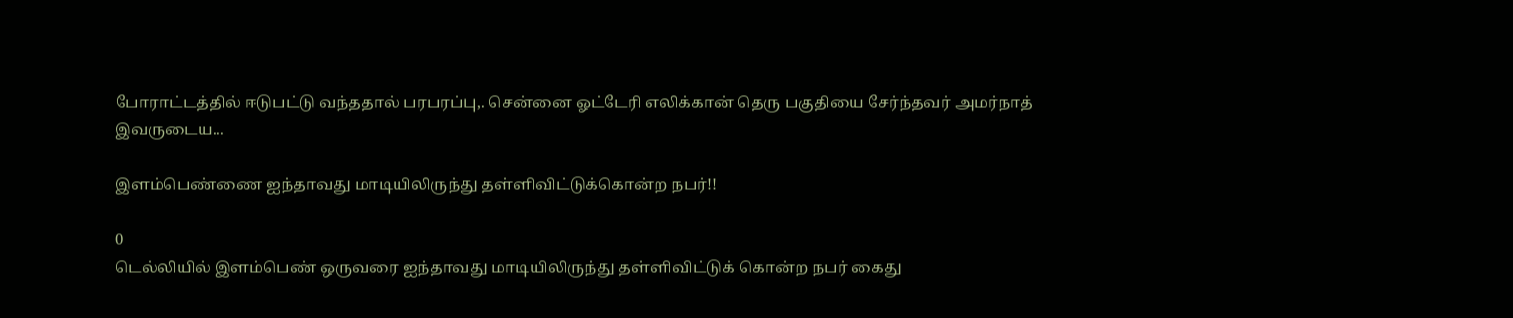போராட்டத்தில் ஈடுபட்டு வந்ததால் பரபரப்பு,. சென்னை ஓட்டேரி எலிக்கான் தெரு பகுதியை சேர்ந்தவர் அமர்நாத் இவருடைய...

இளம்பெண்ணை ஐந்தாவது மாடியிலிருந்து தள்ளிவிட்டுக்கொன்ற நபர்!!

0
டெல்லியில் இளம்பெண் ஒருவரை ஐந்தாவது மாடியிலிருந்து தள்ளிவிட்டுக் கொன்ற நபர் கைது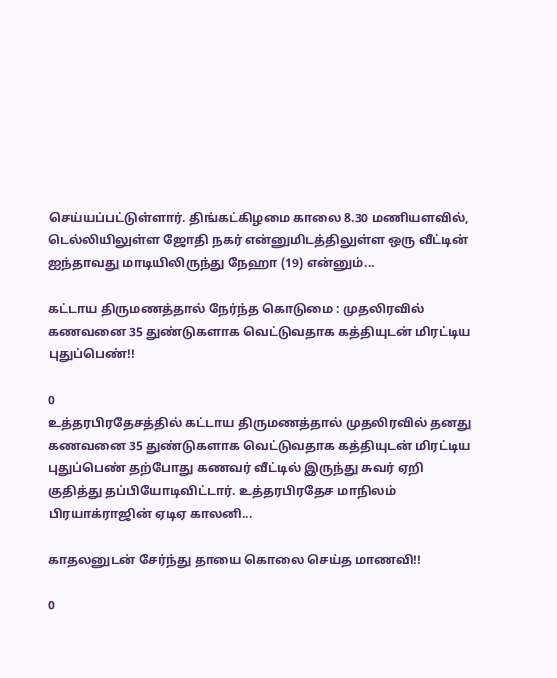செய்யப்பட்டுள்ளார். திங்கட்கிழமை காலை 8.30 மணியளவில், டெல்லியிலுள்ள ஜோதி நகர் என்னுமிடத்திலுள்ள ஒரு வீட்டின் ஐந்தாவது மாடியிலிருந்து நேஹா (19) என்னும்...

கட்டாய திருமணத்தால் நேர்ந்த கொடுமை : முதலிரவில் கணவனை 35 துண்டுகளாக வெட்டுவதாக கத்தியுடன் மிரட்டிய புதுப்பெண்!!

0
உத்தரபிரதேசத்தில் கட்டாய திருமணத்தால் முதலிரவில் தனது கணவனை 35 துண்டுகளாக வெட்டுவதாக கத்தியுடன் மிரட்டிய புதுப்பெண் தற்போது கணவர் வீட்டில் இருந்து சுவர் ஏறி குதித்து தப்பியோடிவிட்டார். உத்தரபிரதேச மாநிலம் பிரயாக்ராஜின் ஏடிஏ காலனி...

காதலனுடன் சேர்ந்து தாயை கொலை செய்த மாணவி!!

0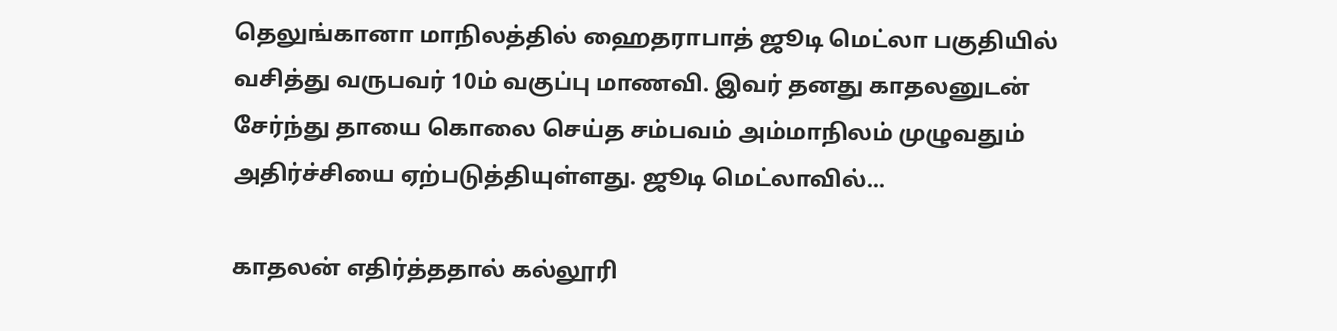தெலுங்கானா மாநிலத்தில் ஹைதராபாத் ஜூடி மெட்லா பகுதியில் வசித்து வருபவர் 10ம் வகுப்பு மாணவி. இவர் தனது காதலனுடன் சேர்ந்து தாயை கொலை செய்த சம்பவம் அம்மாநிலம் முழுவதும் அதிர்ச்சியை ஏற்படுத்தியுள்ளது. ஜூடி மெட்லாவில்...

காதலன் எதிர்த்ததால் கல்லூரி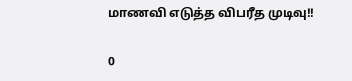மாணவி எடுத்த விபரீத முடிவு!!

0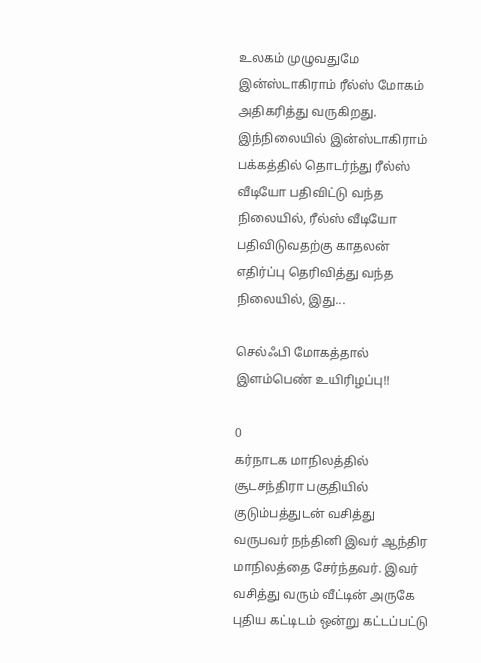உலகம் முழுவதுமே இன்ஸ்டாகிராம் ரீல்ஸ் மோகம் அதிகரித்து வருகிறது. இந்நிலையில் இன்ஸ்டாகிராம் பக்கத்தில் தொடர்ந்து ரீல்ஸ் வீடியோ பதிவிட்டு வந்த நிலையில், ரீல்ஸ் வீடியோ பதிவிடுவதற்கு காதலன் எதிர்ப்பு தெரிவித்து வந்த நிலையில், இது...

செல்ஃபி மோகத்தால் இளம்பெண் உயிரிழப்பு!!

0
கர்நாடக மாநிலத்தில் சூடசந்திரா பகுதியில் குடும்பத்துடன் வசித்து வருபவர் நந்தினி இவர் ஆந்திர மாநிலத்தை சேர்ந்தவர். இவர் வசித்து வரும் வீட்டின் அருகே புதிய கட்டிடம் ஒன்று கட்டப்பட்டு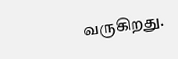வருகிறது.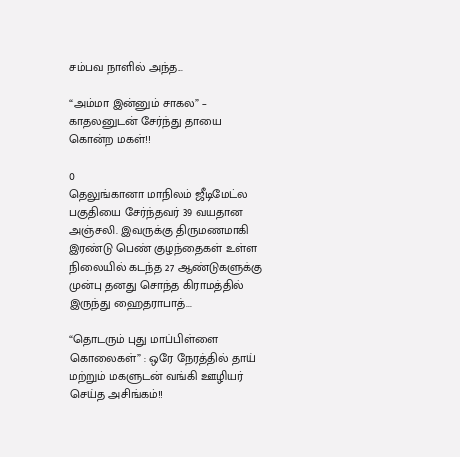சம்பவ நாளில் அந்த...

“அம்மா இன்னும் சாகல” – காதலனுடன் சேர்ந்து தாயை கொன்ற மகள்!!

0
தெலுங்கானா மாநிலம் ஜீடிமேட்ல பகுதியை சேர்ந்தவர் 39 வயதான அஞ்சலி. இவருக்கு திருமணமாகி இரண்டு பெண் குழந்தைகள் உள்ள நிலையில் கடந்த 27 ஆண்டுகளுக்கு முன்பு தனது சொந்த கிராமத்தில் இருந்து ஹைதராபாத்...

“தொடரும் புது மாப்பிள்ளை கொலைகள்” : ஒரே நேரத்தில் தாய் மற்றும் மகளுடன் வங்கி ஊழியர் செய்த அசிங்கம்!!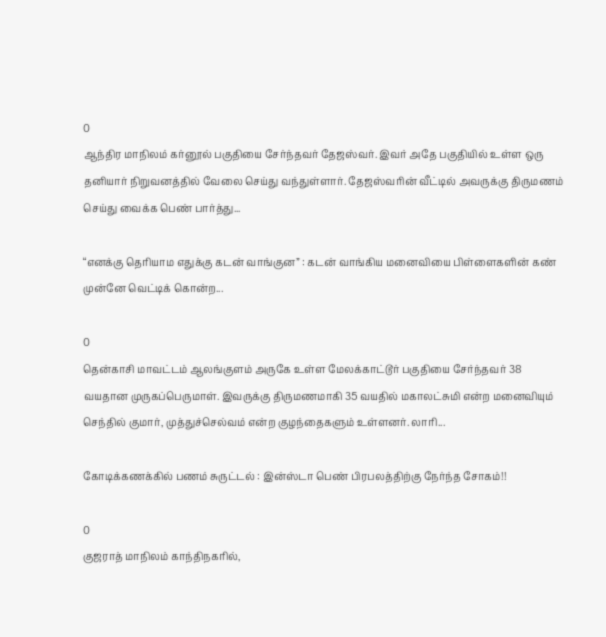0
ஆந்திர மாநிலம் கர்னூல் பகுதியை சேர்ந்தவர் தேஜஸ்வர். இவர் அதே பகுதியில் உள்ள ஒரு தனியார் நிறுவனத்தில் வேலை செய்து வந்துள்ளார். தேஜஸ்வரின் வீட்டில் அவருக்கு திருமணம் செய்து வைக்க பெண் பார்த்து...

“எனக்கு தெரியாம எதுக்கு கடன் வாங்குன” : கடன் வாங்கிய மனைவியை பிள்ளைகளின் கண் முன்னே வெட்டிக் கொன்ற...

0
தென்காசி மாவட்டம் ஆலங்குளம் அருகே உள்ள மேலக்காட்டூர் பகுதியை சேர்ந்தவர் 38 வயதான முருகப்பெருமாள். இவருக்கு திருமணமாகி 35 வயதில் மகாலட்சுமி என்ற மனைவியும் செந்தில் குமார், முத்துச்செல்வம் என்ற குழந்தைகளும் உள்ளனர். லாரி...

கோடிக்கணக்கில் பணம் சுருட்டல் : இன்ஸ்டா பெண் பிரபலத்திற்கு நேர்ந்த சோகம்!!

0
குஜராத் மாநிலம் காந்திநகரில்,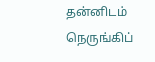தன்னிடம் நெருங்கிப்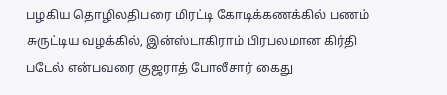பழகிய தொழிலதிபரை மிரட்டி கோடிக்கணக்கில் பணம் சுருட்டிய வழக்கில், இன்ஸ்டாகிராம் பிரபலமான கிர்தி படேல் என்பவரை குஜராத் போலீசார் கைது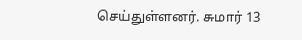செய்துள்ளனர். சுமார் 13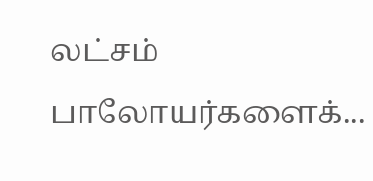லட்சம் பாலோயர்களைக்...